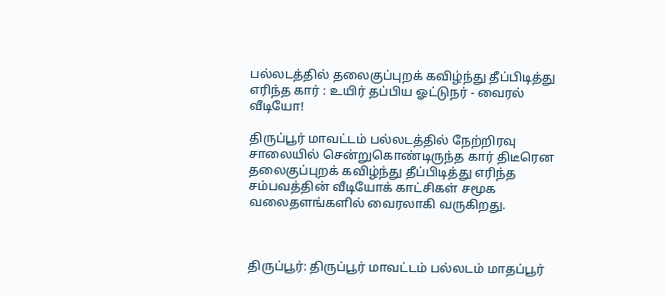பல்லடத்தில் தலைகுப்புறக் கவிழ்ந்து தீப்பிடித்து எரிந்த கார் : உயிர் தப்பிய ஓட்டுநர் - வைரல் வீடியோ!

திருப்பூர் மாவட்டம் பல்லடத்தில் நேற்றிரவு சாலையில் சென்றுகொண்டிருந்த கார் திடீரென தலைகுப்புறக் கவிழ்ந்து தீப்பிடித்து எரிந்த சம்பவத்தின் வீடியோக் காட்சிகள் சமூக வலைதளங்களில் வைரலாகி வருகிறது.



திருப்பூர்: திருப்பூர் மாவட்டம் பல்லடம் மாதப்பூர்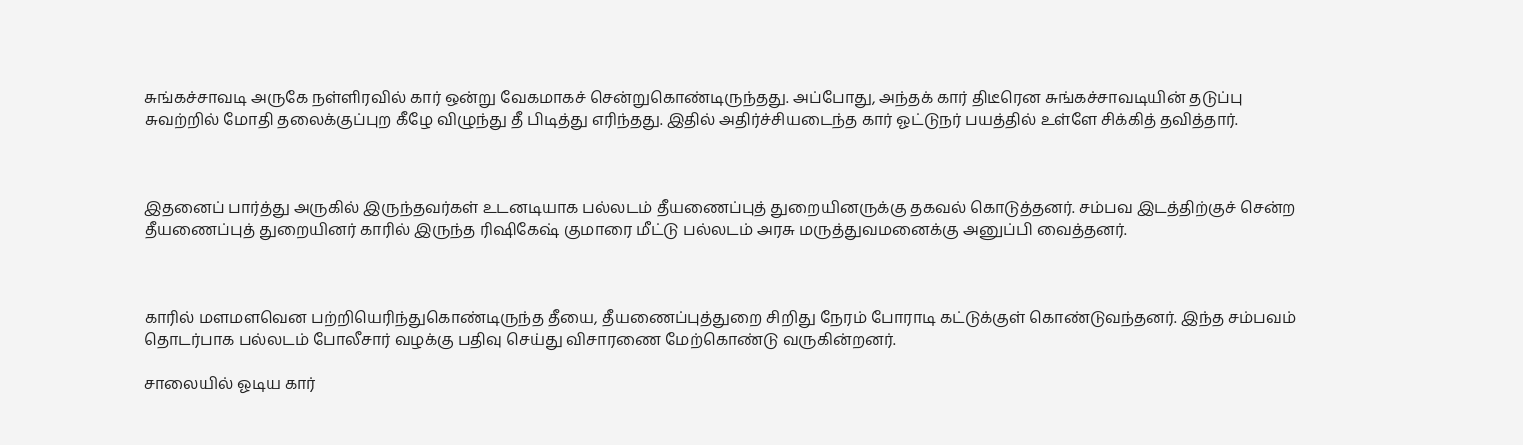சுங்கச்சாவடி அருகே நள்ளிரவில் கார் ஒன்று வேகமாகச் சென்றுகொண்டிருந்தது. அப்போது, அந்தக் கார் திடீரென சுங்கச்சாவடியின் தடுப்பு சுவற்றில் மோதி தலைக்குப்புற கீழே விழுந்து தீ பிடித்து எரிந்தது. இதில் அதிர்ச்சியடைந்த கார் ஓட்டுநர் பயத்தில் உள்ளே சிக்கித் தவித்தார்.



இதனைப் பார்த்து அருகில் இருந்தவர்கள் உடனடியாக பல்லடம் தீயணைப்புத் துறையினருக்கு தகவல் கொடுத்தனர். சம்பவ இடத்திற்குச் சென்ற தீயணைப்புத் துறையினர் காரில் இருந்த ரிஷிகேஷ் குமாரை மீட்டு பல்லடம் அரசு மருத்துவமனைக்கு அனுப்பி வைத்தனர்.



காரில் மளமளவென பற்றியெரிந்துகொண்டிருந்த தீயை, தீயணைப்புத்துறை சிறிது நேரம் போராடி கட்டுக்குள் கொண்டுவந்தனர். இந்த சம்பவம் தொடர்பாக பல்லடம் போலீசார் வழக்கு பதிவு செய்து விசாரணை மேற்கொண்டு வருகின்றனர்.

சாலையில் ஓடிய கார்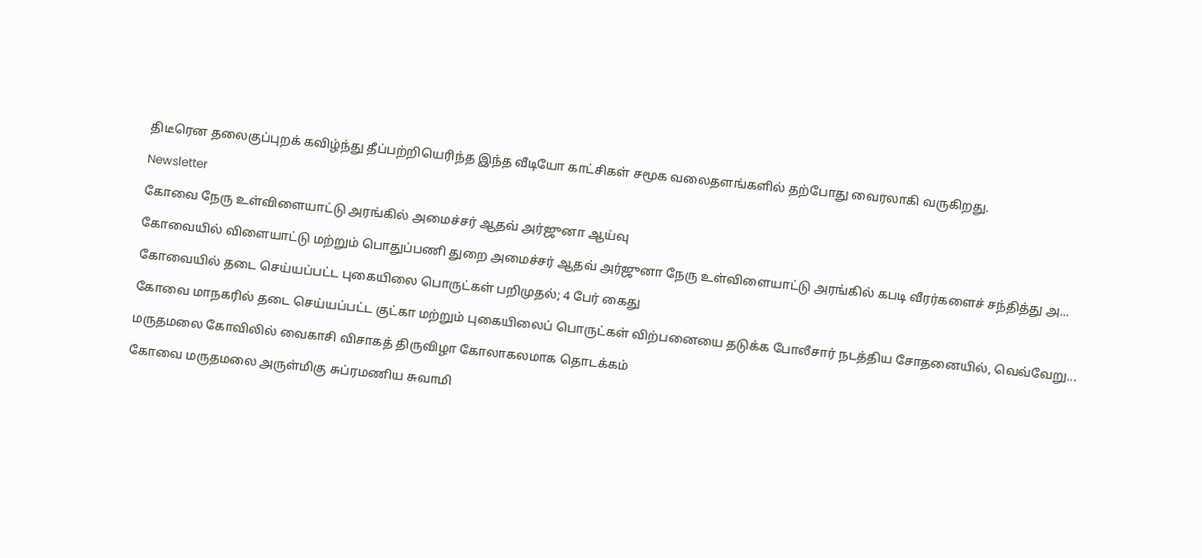திடீரென தலைகுப்புறக் கவிழ்ந்து தீப்பற்றியெரிந்த இந்த வீடியோ காட்சிகள் சமூக வலைதளங்களில் தற்போது வைரலாகி வருகிறது.

Newsletter

கோவை நேரு உள்விளையாட்டு அரங்கில் அமைச்சர் ஆதவ் அர்ஜுனா ஆய்வு

கோவையில் விளையாட்டு மற்றும் பொதுப்பணி துறை அமைச்சர் ஆதவ் அர்ஜுனா நேரு உள்விளையாட்டு அரங்கில் கபடி வீரர்களைச் சந்தித்து அ...

கோவையில் தடை செய்யப்பட்ட புகையிலை பொருட்கள் பறிமுதல்; 4 பேர் கைது

கோவை மாநகரில் தடை செய்யப்பட்ட குட்கா மற்றும் புகையிலைப் பொருட்கள் விற்பனையை தடுக்க போலீசார் நடத்திய சோதனையில், வெவ்வேறு...

மருதமலை கோவிலில் வைகாசி விசாகத் திருவிழா கோலாகலமாக தொடக்கம்

கோவை மருதமலை அருள்மிகு சுப்ரமணிய சுவாமி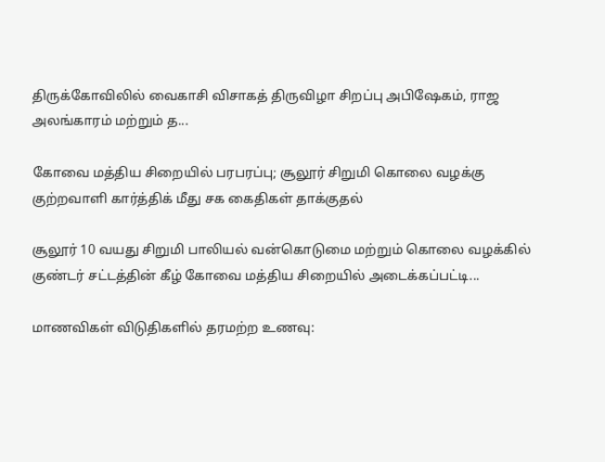திருக்கோவிலில் வைகாசி விசாகத் திருவிழா சிறப்பு அபிஷேகம், ராஜ அலங்காரம் மற்றும் த...

கோவை மத்திய சிறையில் பரபரப்பு; சூலூர் சிறுமி கொலை வழக்கு குற்றவாளி கார்த்திக் மீது சக கைதிகள் தாக்குதல்

சூலூர் 10 வயது சிறுமி பாலியல் வன்கொடுமை மற்றும் கொலை வழக்கில் குண்டர் சட்டத்தின் கீழ் கோவை மத்திய சிறையில் அடைக்கப்பட்டி...

மாணவிகள் விடுதிகளில் தரமற்ற உணவு: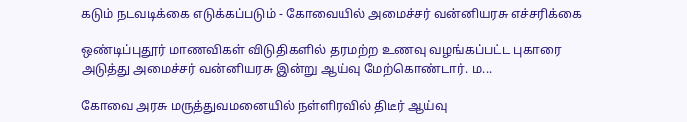கடும் நடவடிக்கை எடுக்கப்படும் - கோவையில் அமைச்சர் வன்னியரசு எச்சரிக்கை

ஒண்டிப்புதூர் மாணவிகள் விடுதிகளில் தரமற்ற உணவு வழங்கப்பட்ட புகாரை அடுத்து அமைச்சர் வன்னியரசு இன்று ஆய்வு மேற்கொண்டார். ம...

கோவை அரசு மருத்துவமனையில் நள்ளிரவில் திடீர் ஆய்வு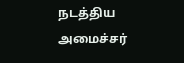நடத்திய அமைச்சர்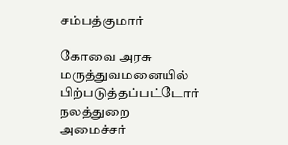சம்பத்குமார்

கோவை அரசு மருத்துவமனையில் பிற்படுத்தப்பட்டோர் நலத்துறை அமைச்சர்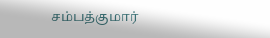சம்பத்குமார்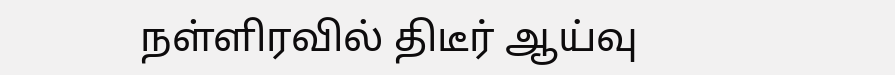நள்ளிரவில் திடீர் ஆய்வு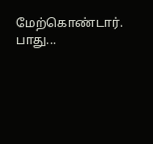மேற்கொண்டார். பாது...